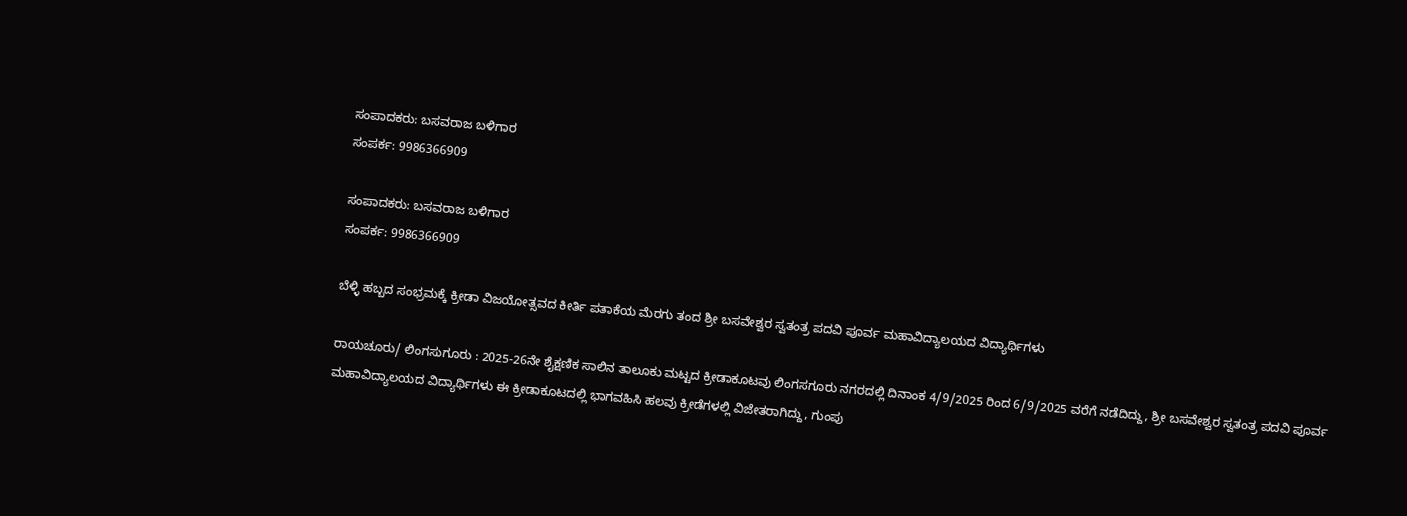ಸಂಪಾದಕರು: ಬಸವರಾಜ ಬಳಿಗಾರ
ಸಂಪರ್ಕ: 9986366909

ಸಂಪಾದಕರು: ಬಸವರಾಜ ಬಳಿಗಾರ
ಸಂಪರ್ಕ: 9986366909

ಬೆಳ್ಳಿ ಹಬ್ಬದ ಸಂಭ್ರಮಕ್ಕೆ ಕ್ರೀಡಾ ವಿಜಯೋತ್ಸವದ ಕೀರ್ತಿ ಪತಾಕೆಯ ಮೆರಗು ತಂದ ಶ್ರೀ ಬಸವೇಶ್ವರ ಸ್ವತಂತ್ರ ಪದವಿ ಪೂರ್ವ ಮಹಾವಿದ್ಯಾಲಯದ ವಿದ್ಯಾರ್ಥಿಗಳು

ರಾಯಚೂರು/ ಲಿಂಗಸುಗೂರು : 2025-26ನೇ ಶೈಕ್ಷಣಿಕ ಸಾಲಿನ ತಾಲೂಕು ಮಟ್ಟದ ಕ್ರೀಡಾಕೂಟವು ಲಿಂಗಸಗೂರು ನಗರದಲ್ಲಿ ದಿನಾಂಕ 4/9/2025 ರಿಂದ 6/9/2025 ವರೆಗೆ ನಡೆದಿದ್ದು, ಶ್ರೀ ಬಸವೇಶ್ವರ ಸ್ವತಂತ್ರ ಪದವಿ ಪೂರ್ವ ಮಹಾವಿದ್ಯಾಲಯದ ವಿದ್ಯಾರ್ಥಿಗಳು ಈ ಕ್ರೀಡಾಕೂಟದಲ್ಲಿ ಭಾಗವಹಿಸಿ ಹಲವು ಕ್ರೀಡೆಗಳಲ್ಲಿ ವಿಜೇತರಾಗಿದ್ದು, ಗುಂಪು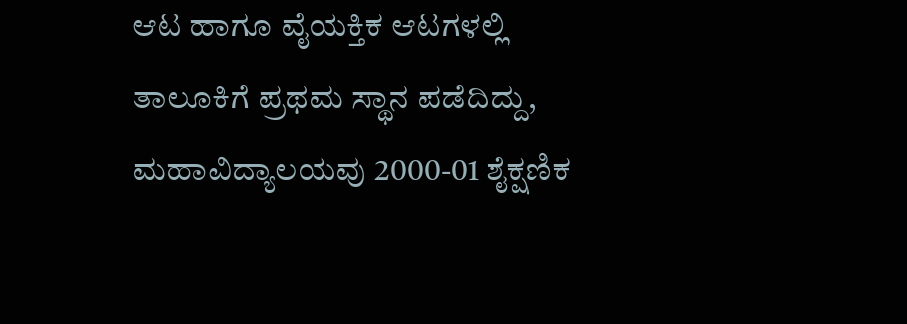ಆಟ ಹಾಗೂ ವೈಯಕ್ತಿಕ ಆಟಗಳಲ್ಲಿ ತಾಲೂಕಿಗೆ ಪ್ರಥಮ ಸ್ಥಾನ ಪಡೆದಿದ್ದು, ಮಹಾವಿದ್ಯಾಲಯವು 2000-01 ಶೈಕ್ಷಣಿಕ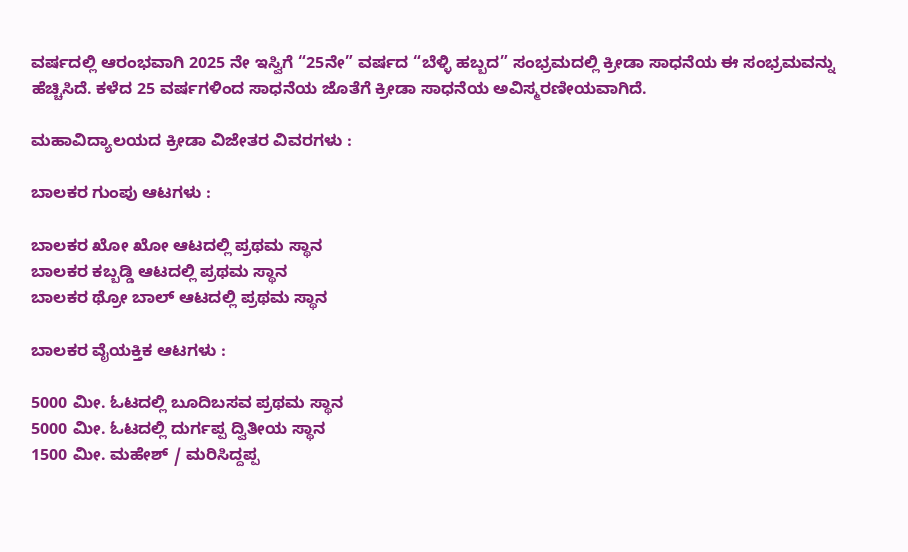ವರ್ಷದಲ್ಲಿ ಆರಂಭವಾಗಿ 2025 ನೇ ಇಸ್ವಿಗೆ “25ನೇ” ವರ್ಷದ “ಬೆಳ್ಳಿ ಹಬ್ಬದ” ಸಂಭ್ರಮದಲ್ಲಿ ಕ್ರೀಡಾ ಸಾಧನೆಯ ಈ ಸಂಭ್ರಮವನ್ನು ಹೆಚ್ಚಿಸಿದೆ. ಕಳೆದ 25 ವರ್ಷಗಳಿಂದ ಸಾಧನೆಯ ಜೊತೆಗೆ ಕ್ರೀಡಾ ಸಾಧನೆಯ ಅವಿಸ್ಮರಣೀಯವಾಗಿದೆ.

ಮಹಾವಿದ್ಯಾಲಯದ ಕ್ರೀಡಾ ವಿಜೇತರ ವಿವರಗಳು :

ಬಾಲಕರ ಗುಂಪು ಆಟಗಳು :

ಬಾಲಕರ ಖೋ ಖೋ ಆಟದಲ್ಲಿ ಪ್ರಥಮ ಸ್ಥಾನ
ಬಾಲಕರ ಕಬ್ಬಡ್ಡಿ ಆಟದಲ್ಲಿ ಪ್ರಥಮ ಸ್ಥಾನ
ಬಾಲಕರ ಥ್ರೋ ಬಾಲ್ ಆಟದಲ್ಲಿ ಪ್ರಥಮ ಸ್ಥಾನ

ಬಾಲಕರ ವೈಯಕ್ತಿಕ ಆಟಗಳು :

5000 ಮೀ. ಓಟದಲ್ಲಿ ಬೂದಿಬಸವ ಪ್ರಥಮ ಸ್ಥಾನ
5000 ಮೀ. ಓಟದಲ್ಲಿ ದುರ್ಗಪ್ಪ ದ್ವಿತೀಯ ಸ್ಥಾನ
1500 ಮೀ. ಮಹೇಶ್ / ಮರಿಸಿದ್ದಪ್ಪ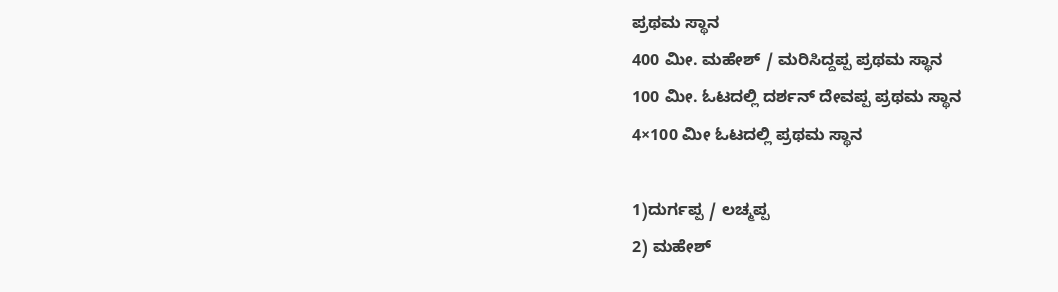ಪ್ರಥಮ ಸ್ಥಾನ
400 ಮೀ. ಮಹೇಶ್ / ಮರಿಸಿದ್ದಪ್ಪ ಪ್ರಥಮ ಸ್ಥಾನ
100 ಮೀ. ಓಟದಲ್ಲಿ ದರ್ಶನ್ ದೇವಪ್ಪ ಪ್ರಥಮ ಸ್ಥಾನ
4×100 ಮೀ ಓಟದಲ್ಲಿ ಪ್ರಥಮ ಸ್ಥಾನ

1)ದುರ್ಗಪ್ಪ / ಲಚ್ಮಪ್ಪ
2) ಮಹೇಶ್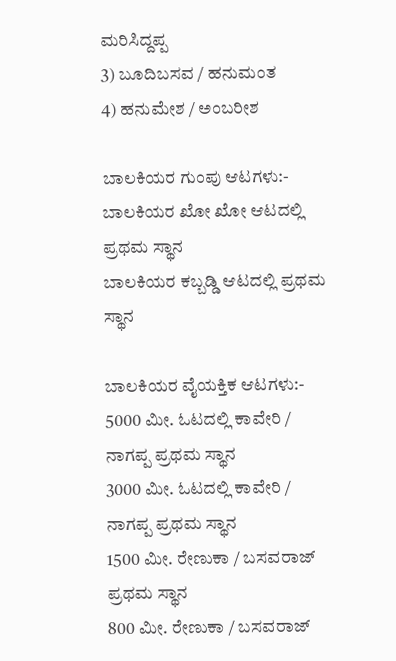ಮರಿಸಿದ್ದಪ್ಪ
3) ಬೂದಿಬಸವ / ಹನುಮಂತ
4) ಹನುಮೇಶ / ಅಂಬರೀಶ

ಬಾಲಕಿಯರ ಗುಂಪು ಆಟಗಳು:-
ಬಾಲಕಿಯರ ಖೋ ಖೋ ಆಟದಲ್ಲಿ ಪ್ರಥಮ ಸ್ಥಾನ
ಬಾಲಕಿಯರ ಕಬ್ಬಡ್ಡಿ ಆಟದಲ್ಲಿ ಪ್ರಥಮ ಸ್ಥಾನ

ಬಾಲಕಿಯರ ವೈಯಕ್ತಿಕ ಆಟಗಳು:-
5000 ಮೀ. ಓಟದಲ್ಲಿ ಕಾವೇರಿ / ನಾಗಪ್ಪ ಪ್ರಥಮ ಸ್ಥಾನ
3000 ಮೀ. ಓಟದಲ್ಲಿ ಕಾವೇರಿ / ನಾಗಪ್ಪ ಪ್ರಥಮ ಸ್ಥಾನ
1500 ಮೀ. ರೇಣುಕಾ / ಬಸವರಾಜ್ ಪ್ರಥಮ ಸ್ಥಾನ
800 ಮೀ. ರೇಣುಕಾ / ಬಸವರಾಜ್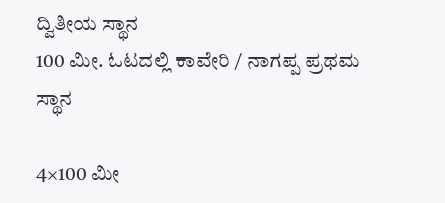ದ್ವಿತೀಯ ಸ್ಥಾನ
100 ಮೀ. ಓಟದಲ್ಲಿ ಕಾವೇರಿ / ನಾಗಪ್ಪ ಪ್ರಥಮ ಸ್ಥಾನ

4×100 ಮೀ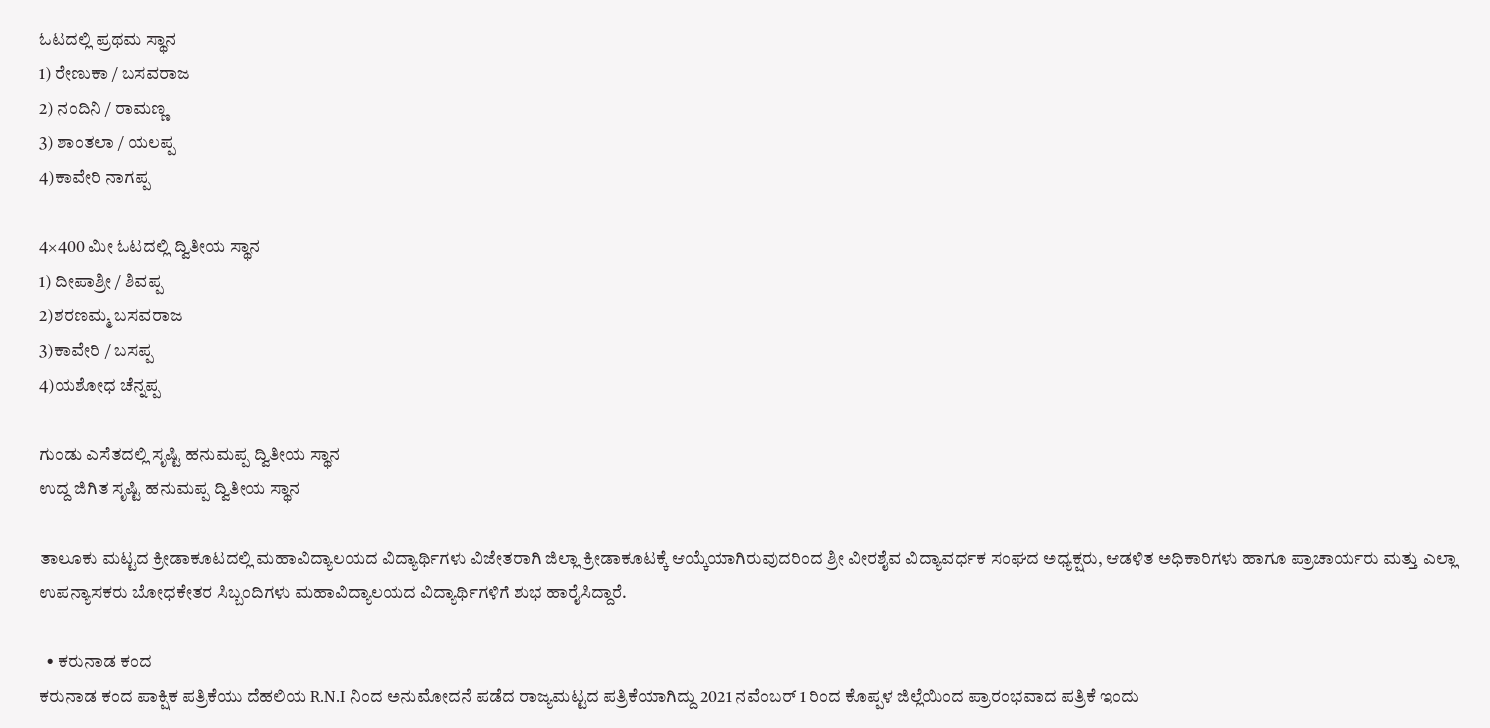ಓಟದಲ್ಲಿ ಪ್ರಥಮ ಸ್ಥಾನ
1) ರೇಣುಕಾ / ಬಸವರಾಜ
2) ನಂದಿನಿ / ರಾಮಣ್ಣ
3) ಶಾಂತಲಾ / ಯಲಪ್ಪ
4)ಕಾವೇರಿ ನಾಗಪ್ಪ

4×400 ಮೀ ಓಟದಲ್ಲಿ ದ್ವಿತೀಯ ಸ್ಥಾನ
1) ದೀಪಾಶ್ರೀ / ಶಿವಪ್ಪ
2)ಶರಣಮ್ಮ ಬಸವರಾಜ
3)ಕಾವೇರಿ / ಬಸಪ್ಪ
4)ಯಶೋಧ ಚೆನ್ನಪ್ಪ

ಗುಂಡು ಎಸೆತದಲ್ಲಿ ಸೃಷ್ಟಿ ಹನುಮಪ್ಪ ದ್ವಿತೀಯ ಸ್ಥಾನ
ಉದ್ದ ಜಿಗಿತ ಸೃಷ್ಟಿ ಹನುಮಪ್ಪ ದ್ವಿತೀಯ ಸ್ಥಾನ

ತಾಲೂಕು ಮಟ್ಟದ ಕ್ರೀಡಾಕೂಟದಲ್ಲಿ ಮಹಾವಿದ್ಯಾಲಯದ ವಿದ್ಯಾರ್ಥಿಗಳು ವಿಜೇತರಾಗಿ ಜಿಲ್ಲಾ ಕ್ರೀಡಾಕೂಟಕ್ಕೆ ಆಯ್ಕೆಯಾಗಿರುವುದರಿಂದ ಶ್ರೀ ವೀರಶೈವ ವಿದ್ಯಾವರ್ಧಕ ಸಂಘದ ಅಧ್ಯಕ್ಷರು, ಆಡಳಿತ ಅಧಿಕಾರಿಗಳು ಹಾಗೂ ಪ್ರಾಚಾರ್ಯರು ಮತ್ತು ಎಲ್ಲಾ ಉಪನ್ಯಾಸಕರು ಬೋಧಕೇತರ ಸಿಬ್ಬಂದಿಗಳು ಮಹಾವಿದ್ಯಾಲಯದ ವಿದ್ಯಾರ್ಥಿಗಳಿಗೆ ಶುಭ ಹಾರೈಸಿದ್ದಾರೆ.

  • ಕರುನಾಡ ಕಂದ
ಕರುನಾಡ ಕಂದ ಪಾಕ್ಷಿಕ ಪತ್ರಿಕೆಯು ದೆಹಲಿಯ R.N.I ನಿಂದ ಅನುಮೋದನೆ ಪಡೆದ ರಾಜ್ಯಮಟ್ಟದ ಪತ್ರಿಕೆಯಾಗಿದ್ದು 2021 ನವೆಂಬರ್ 1 ರಿಂದ ಕೊಪ್ಪಳ ಜಿಲ್ಲೆಯಿಂದ ಪ್ರಾರಂಭವಾದ ಪತ್ರಿಕೆ ಇಂದು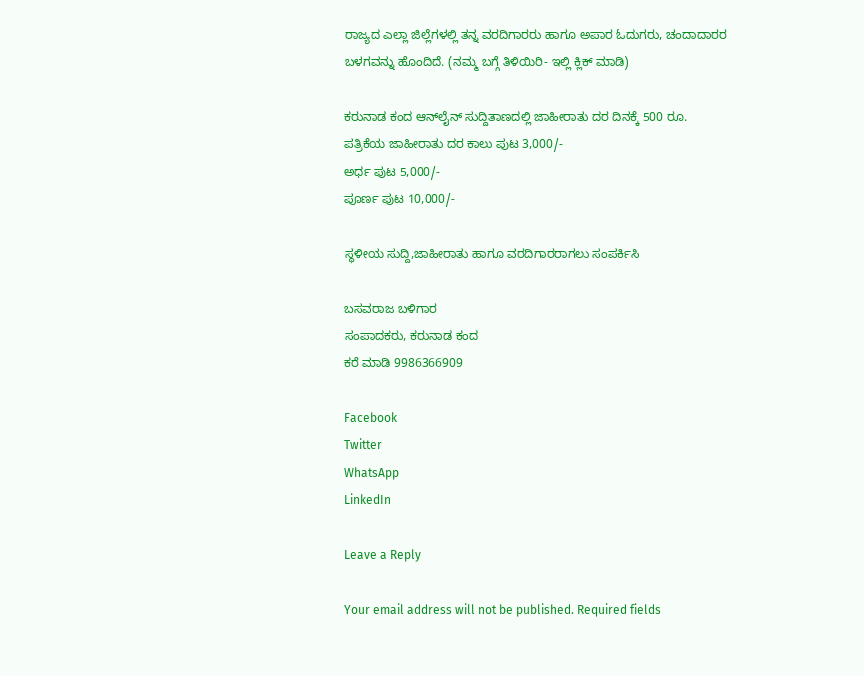ರಾಜ್ಯದ ಎಲ್ಲಾ ಜಿಲ್ಲೆಗಳಲ್ಲಿ ತನ್ನ ವರದಿಗಾರರು ಹಾಗೂ ಅಪಾರ ಓದುಗರು, ಚಂದಾದಾರರ ಬಳಗವನ್ನು ಹೊಂದಿದೆ. (ನಮ್ಮ ಬಗ್ಗೆ ತಿಳಿಯಿರಿ- ಇಲ್ಲಿ ಕ್ಲಿಕ್‌ ಮಾಡಿ)

ಕರುನಾಡ ಕಂದ ಆನ್‌ಲೈನ್‌ ಸುದ್ದಿತಾಣದಲ್ಲಿ ಜಾಹೀರಾತು ದರ ದಿನಕ್ಕೆ 500 ರೂ.
ಪತ್ರಿಕೆಯ ಜಾಹೀರಾತು ದರ ಕಾಲು ಪುಟ 3,000/-
ಅರ್ಧ ಪುಟ 5,000/-
ಪೂರ್ಣ ಪುಟ 10,000/-

ಸ್ಥಳೀಯ ಸುದ್ದಿ,ಜಾಹೀರಾತು ಹಾಗೂ ವರದಿಗಾರರಾಗಲು ಸಂಪರ್ಕಿಸಿ

ಬಸವರಾಜ ಬಳಿಗಾರ
ಸಂಪಾದಕರು, ಕರುನಾಡ ಕಂದ
ಕರೆ ಮಾಡಿ 9986366909

Facebook
Twitter
WhatsApp
LinkedIn

Leave a Reply

Your email address will not be published. Required fields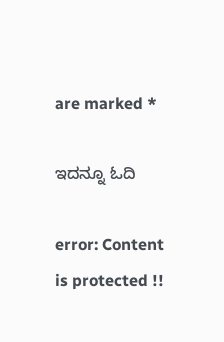are marked *

ಇದನ್ನೂ ಓದಿ

error: Content is protected !!